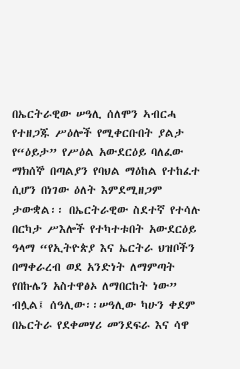በኤርትራዊው ሠዓሊ ሰለሞን ኣብርሓ የተዘጋጁ ሥዕሎች የሚቀርቡበት ያልታ የ“ዕይታ” የሥዕል አውደርዕይ ባለፈው ማክሰኞ በጣልያን የባህል ማዕከል የተከፈተ ሲሆን በነገው ዕለት እምደሚዘጋም ታውቋል፡፡ በኤርትራዊው ስደተኛ የተሳሉ በርካታ ሥእሎች የተካተቱበት አውደርዕይ ዓላማ “የኢትዮጵያ እና ኤርትራ ህዝቦችን በማቀራረብ ወደ አንድነት ለማምጣት የበኩሌን አስተዋፅኦ ለማበርከት ነው” ብሏል፤ ሰዓሊው፡፡ሠዓሊው ካሁን ቀደም በኤርትራ የደቀመሃሪ መንደፍራ እና ሳዋ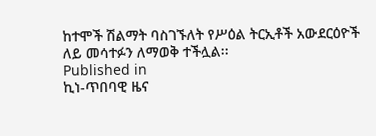ከተሞች ሽልማት ባስገኙለት የሥዕል ትርኢቶች አውደርዕዮች ለይ መሳተፉን ለማወቅ ተችሏል፡፡
Published in
ኪነ-ጥበባዊ ዜና